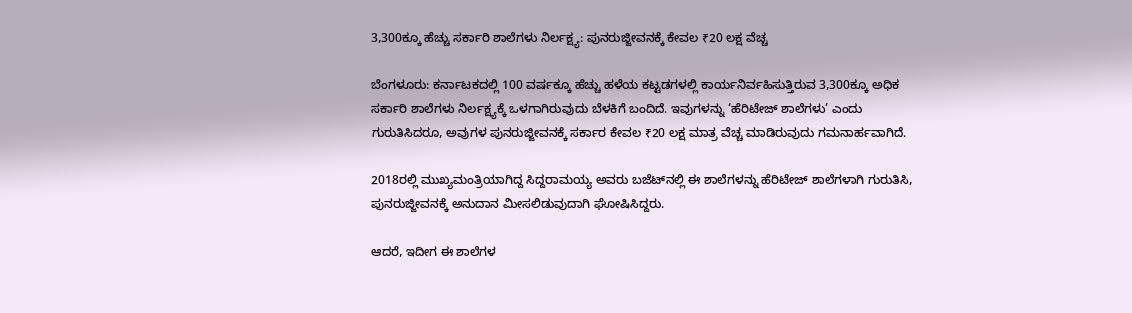3,300ಕ್ಕೂ ಹೆಚ್ಚು ಸರ್ಕಾರಿ ಶಾಲೆಗಳು ನಿರ್ಲಕ್ಷ್ಯ: ಪುನರುಜ್ಜೀವನಕ್ಕೆ ಕೇವಲ ₹20 ಲಕ್ಷ ವೆಚ್ಚ

ಬೆಂಗಳೂರು: ಕರ್ನಾಟಕದಲ್ಲಿ 100 ವರ್ಷಕ್ಕೂ ಹೆಚ್ಚು ಹಳೆಯ ಕಟ್ಟಡಗಳಲ್ಲಿ ಕಾರ್ಯನಿರ್ವಹಿಸುತ್ತಿರುವ 3,300ಕ್ಕೂ ಅಧಿಕ ಸರ್ಕಾರಿ ಶಾಲೆಗಳು ನಿರ್ಲಕ್ಷ್ಯಕ್ಕೆ ಒಳಗಾಗಿರುವುದು ಬೆಳಕಿಗೆ ಬಂದಿದೆ. ಇವುಗಳನ್ನು ‘ಹೆರಿಟೇಜ್ ಶಾಲೆಗಳು’ ಎಂದು ಗುರುತಿಸಿದರೂ, ಅವುಗಳ ಪುನರುಜ್ಜೀವನಕ್ಕೆ ಸರ್ಕಾರ ಕೇವಲ ₹20 ಲಕ್ಷ ಮಾತ್ರ ವೆಚ್ಚ ಮಾಡಿರುವುದು ಗಮನಾರ್ಹವಾಗಿದೆ.

2018ರಲ್ಲಿ ಮುಖ್ಯಮಂತ್ರಿಯಾಗಿದ್ದ ಸಿದ್ದರಾಮಯ್ಯ ಅವರು ಬಜೆಟ್‌ನಲ್ಲಿ ಈ ಶಾಲೆಗಳನ್ನು ಹೆರಿಟೇಜ್ ಶಾಲೆಗಳಾಗಿ ಗುರುತಿಸಿ, ಪುನರುಜ್ಜೀವನಕ್ಕೆ ಅನುದಾನ ಮೀಸಲಿಡುವುದಾಗಿ ಘೋಷಿಸಿದ್ದರು.

ಆದರೆ, ಇದೀಗ ಈ ಶಾಲೆಗಳ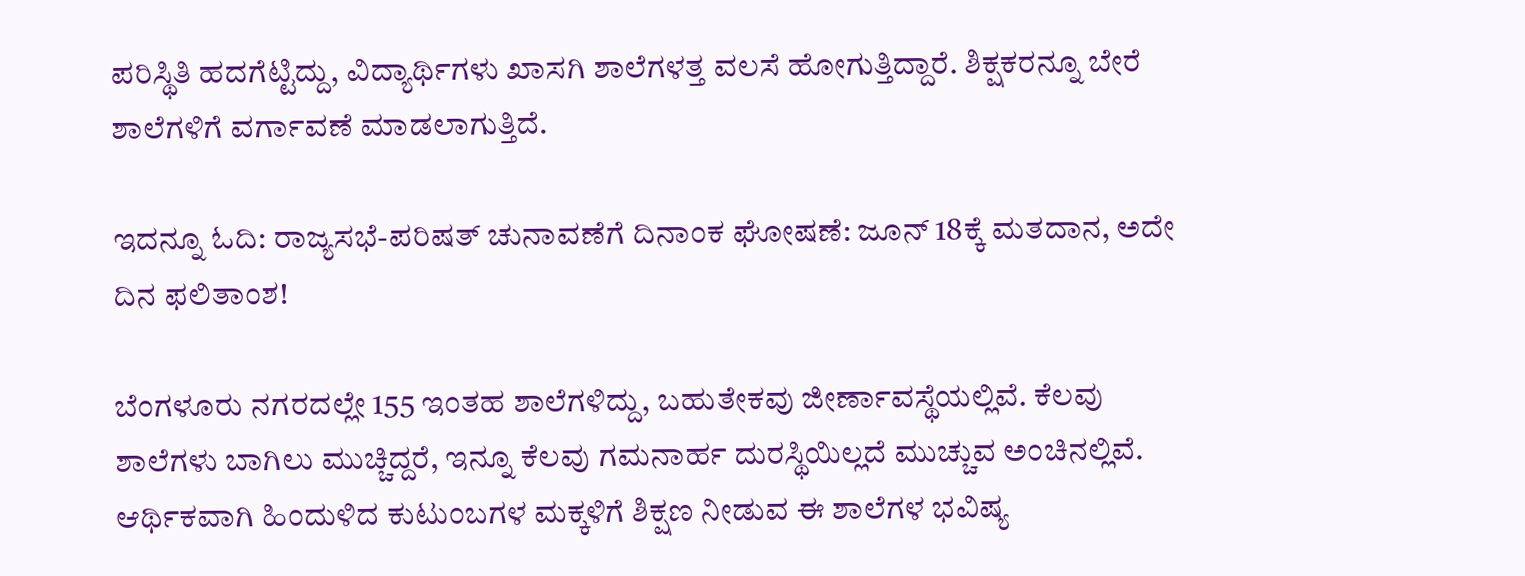ಪರಿಸ್ಥಿತಿ ಹದಗೆಟ್ಟಿದ್ದು, ವಿದ್ಯಾರ್ಥಿಗಳು ಖಾಸಗಿ ಶಾಲೆಗಳತ್ತ ವಲಸೆ ಹೋಗುತ್ತಿದ್ದಾರೆ. ಶಿಕ್ಷಕರನ್ನೂ ಬೇರೆ ಶಾಲೆಗಳಿಗೆ ವರ್ಗಾವಣೆ ಮಾಡಲಾಗುತ್ತಿದೆ.

ಇದನ್ನೂ ಓದಿ: ರಾಜ್ಯಸಭೆ-ಪರಿಷತ್ ಚುನಾವಣೆಗೆ ದಿನಾಂಕ ಘೋಷಣೆ: ಜೂನ್ 18ಕ್ಕೆ ಮತದಾನ, ಅದೇ ದಿನ ಫಲಿತಾಂಶ!

ಬೆಂಗಳೂರು ನಗರದಲ್ಲೇ 155 ಇಂತಹ ಶಾಲೆಗಳಿದ್ದು, ಬಹುತೇಕವು ಜೀರ್ಣಾವಸ್ಥೆಯಲ್ಲಿವೆ. ಕೆಲವು ಶಾಲೆಗಳು ಬಾಗಿಲು ಮುಚ್ಚಿದ್ದರೆ, ಇನ್ನೂ ಕೆಲವು ಗಮನಾರ್ಹ ದುರಸ್ಥಿಯಿಲ್ಲದೆ ಮುಚ್ಚುವ ಅಂಚಿನಲ್ಲಿವೆ. ಆರ್ಥಿಕವಾಗಿ ಹಿಂದುಳಿದ ಕುಟುಂಬಗಳ ಮಕ್ಕಳಿಗೆ ಶಿಕ್ಷಣ ನೀಡುವ ಈ ಶಾಲೆಗಳ ಭವಿಷ್ಯ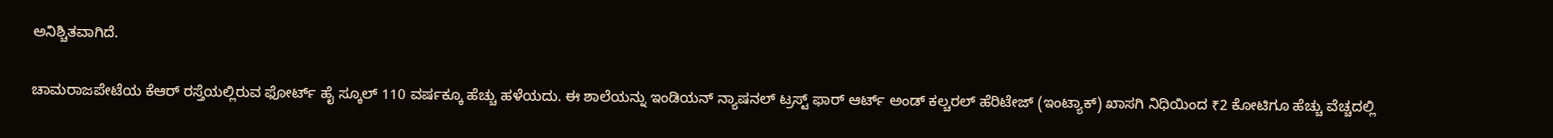ಅನಿಶ್ಚಿತವಾಗಿದೆ.

ಚಾಮರಾಜಪೇಟೆಯ ಕೆಆರ್ ರಸ್ತೆಯಲ್ಲಿರುವ ಫೋರ್ಟ್ ಹೈ ಸ್ಕೂಲ್ 110 ವರ್ಷಕ್ಕೂ ಹೆಚ್ಚು ಹಳೆಯದು. ಈ ಶಾಲೆಯನ್ನು ಇಂಡಿಯನ್ ನ್ಯಾಷನಲ್ ಟ್ರಸ್ಟ್ ಫಾರ್ ಆರ್ಟ್ ಅಂಡ್ ಕಲ್ಚರಲ್ ಹೆರಿಟೇಜ್ (ಇಂಟ್ಯಾಕ್) ಖಾಸಗಿ ನಿಧಿಯಿಂದ ₹2 ಕೋಟಿಗೂ ಹೆಚ್ಚು ವೆಚ್ಚದಲ್ಲಿ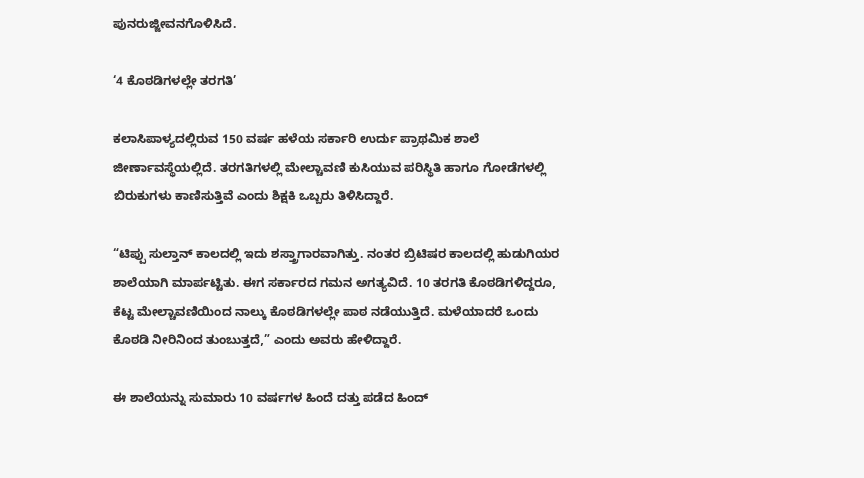ಪುನರುಜ್ಜೀವನಗೊಳಿಸಿದೆ.

‘4 ಕೊಠಡಿಗಳಲ್ಲೇ ತರಗತಿ’

ಕಲಾಸಿಪಾಳ್ಯದಲ್ಲಿರುವ 150 ವರ್ಷ ಹಳೆಯ ಸರ್ಕಾರಿ ಉರ್ದು ಪ್ರಾಥಮಿಕ ಶಾಲೆ ಜೀರ್ಣಾವಸ್ಥೆಯಲ್ಲಿದೆ. ತರಗತಿಗಳಲ್ಲಿ ಮೇಲ್ಚಾವಣಿ ಕುಸಿಯುವ ಪರಿಸ್ಥಿತಿ ಹಾಗೂ ಗೋಡೆಗಳಲ್ಲಿ ಬಿರುಕುಗಳು ಕಾಣಿಸುತ್ತಿವೆ ಎಂದು ಶಿಕ್ಷಕಿ ಒಬ್ಬರು ತಿಳಿಸಿದ್ದಾರೆ.

“ಟಿಪ್ಪು ಸುಲ್ತಾನ್ ಕಾಲದಲ್ಲಿ ಇದು ಶಸ್ತ್ರಾಗಾರವಾಗಿತ್ತು. ನಂತರ ಬ್ರಿಟಿಷರ ಕಾಲದಲ್ಲಿ ಹುಡುಗಿಯರ ಶಾಲೆಯಾಗಿ ಮಾರ್ಪಟ್ಟಿತು. ಈಗ ಸರ್ಕಾರದ ಗಮನ ಅಗತ್ಯವಿದೆ. 10 ತರಗತಿ ಕೊಠಡಿಗಳಿದ್ದರೂ, ಕೆಟ್ಟ ಮೇಲ್ಚಾವಣಿಯಿಂದ ನಾಲ್ಕು ಕೊಠಡಿಗಳಲ್ಲೇ ಪಾಠ ನಡೆಯುತ್ತಿದೆ. ಮಳೆಯಾದರೆ ಒಂದು ಕೊಠಡಿ ನೀರಿನಿಂದ ತುಂಬುತ್ತದೆ,” ಎಂದು ಅವರು ಹೇಳಿದ್ದಾರೆ.

ಈ ಶಾಲೆಯನ್ನು ಸುಮಾರು 10 ವರ್ಷಗಳ ಹಿಂದೆ ದತ್ತು ಪಡೆದ ಹಿಂದ್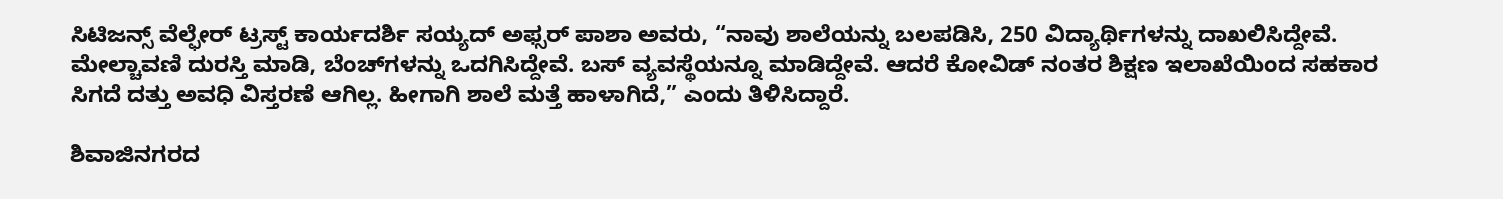ಸಿಟಿಜನ್ಸ್ ವೆಲ್ಫೇರ್ ಟ್ರಸ್ಟ್ ಕಾರ್ಯದರ್ಶಿ ಸಯ್ಯದ್ ಅಫ್ಸರ್ ಪಾಶಾ ಅವರು, “ನಾವು ಶಾಲೆಯನ್ನು ಬಲಪಡಿಸಿ, 250 ವಿದ್ಯಾರ್ಥಿಗಳನ್ನು ದಾಖಲಿಸಿದ್ದೇವೆ. ಮೇಲ್ಚಾವಣಿ ದುರಸ್ತಿ ಮಾಡಿ, ಬೆಂಚ್‌ಗಳನ್ನು ಒದಗಿಸಿದ್ದೇವೆ. ಬಸ್ ವ್ಯವಸ್ಥೆಯನ್ನೂ ಮಾಡಿದ್ದೇವೆ. ಆದರೆ ಕೋವಿಡ್ ನಂತರ ಶಿಕ್ಷಣ ಇಲಾಖೆಯಿಂದ ಸಹಕಾರ ಸಿಗದೆ ದತ್ತು ಅವಧಿ ವಿಸ್ತರಣೆ ಆಗಿಲ್ಲ. ಹೀಗಾಗಿ ಶಾಲೆ ಮತ್ತೆ ಹಾಳಾಗಿದೆ,” ಎಂದು ತಿಳಿಸಿದ್ದಾರೆ.

ಶಿವಾಜಿನಗರದ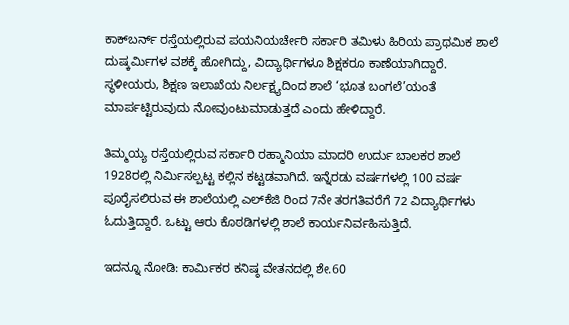ಕಾಕ್‌ಬರ್ನ್ ರಸ್ತೆಯಲ್ಲಿರುವ ಪಯನಿಯರ್ಚೇರಿ ಸರ್ಕಾರಿ ತಮಿಳು ಹಿರಿಯ ಪ್ರಾಥಮಿಕ ಶಾಲೆ ದುಷ್ಕರ್ಮಿಗಳ ವಶಕ್ಕೆ ಹೋಗಿದ್ದು, ವಿದ್ಯಾರ್ಥಿಗಳೂ ಶಿಕ್ಷಕರೂ ಕಾಣೆಯಾಗಿದ್ದಾರೆ. ಸ್ಥಳೀಯರು, ಶಿಕ್ಷಣ ಇಲಾಖೆಯ ನಿರ್ಲಕ್ಷ್ಯದಿಂದ ಶಾಲೆ ‘ಭೂತ ಬಂಗಲೆ’ಯಂತೆ ಮಾರ್ಪಟ್ಟಿರುವುದು ನೋವುಂಟುಮಾಡುತ್ತದೆ ಎಂದು ಹೇಳಿದ್ದಾರೆ.

ತಿಮ್ಮಯ್ಯ ರಸ್ತೆಯಲ್ಲಿರುವ ಸರ್ಕಾರಿ ರಹ್ಮಾನಿಯಾ ಮಾದರಿ ಉರ್ದು ಬಾಲಕರ ಶಾಲೆ 1928ರಲ್ಲಿ ನಿರ್ಮಿಸಲ್ಪಟ್ಟ ಕಲ್ಲಿನ ಕಟ್ಟಡವಾಗಿದೆ. ಇನ್ನೆರಡು ವರ್ಷಗಳಲ್ಲಿ 100 ವರ್ಷ ಪೂರೈಸಲಿರುವ ಈ ಶಾಲೆಯಲ್ಲಿ ಎಲ್‌ಕೆಜಿ ರಿಂದ 7ನೇ ತರಗತಿವರೆಗೆ 72 ವಿದ್ಯಾರ್ಥಿಗಳು ಓದುತ್ತಿದ್ದಾರೆ. ಒಟ್ಟು ಆರು ಕೊಠಡಿಗಳಲ್ಲಿ ಶಾಲೆ ಕಾರ್ಯನಿರ್ವಹಿಸುತ್ತಿದೆ.

ಇದನ್ನೂ ನೋಡಿ: ಕಾರ್ಮಿಕರ ಕನಿಷ್ಠ ವೇತನದಲ್ಲಿ ಶೇ.60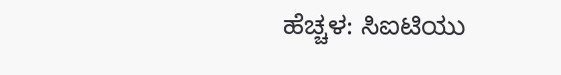ಹೆಚ್ಚಳ: ಸಿಐಟಿಯು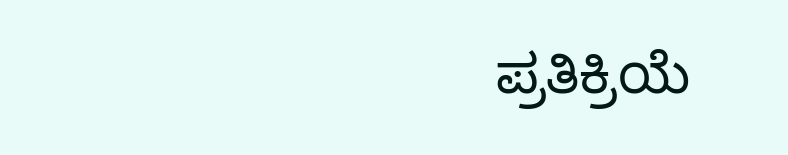ಪ್ರತಿಕ್ರಿಯೆ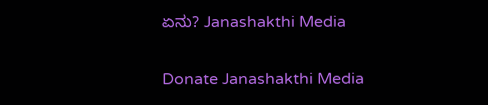ಏನು? Janashakthi Media

Donate Janashakthi Media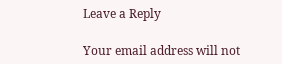Leave a Reply

Your email address will not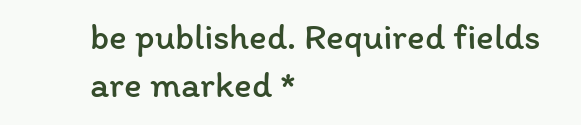be published. Required fields are marked *